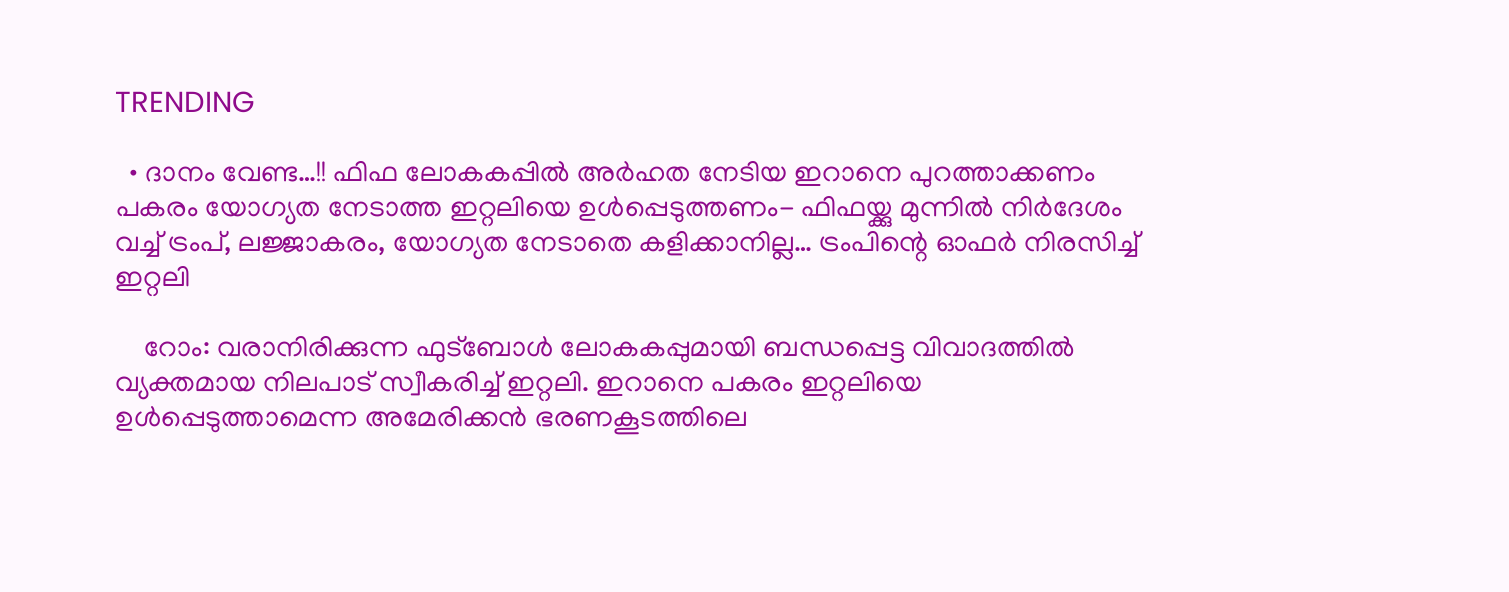TRENDING

  • ദാനം വേണ്ട…!! ഫിഫ ലോകകപ്പിൽ അർഹത നേടിയ ഇറാനെ പുറത്താക്കണം പകരം യോഗ്യത നേടാത്ത ഇറ്റലിയെ ഉൾപ്പെടുത്തണം- ഫിഫയ്ക്കു മുന്നിൽ നിർദേശം വച്ച് ട്രംപ്, ലജ്ജാകരം, യോഗ്യത നേടാതെ കളിക്കാനില്ല… ട്രംപിന്റെ ഓഫർ നിരസിച്ച് ഇറ്റലി

    റോം: വരാനിരിക്കുന്ന ഫുട്ബോൾ ലോകകപ്പുമായി ബന്ധപ്പെട്ട വിവാദത്തിൽ വ്യക്തമായ നിലപാട് സ്വീകരിച്ച് ഇറ്റലി. ഇറാനെ പകരം ഇറ്റലിയെ ഉൾപ്പെടുത്താമെന്ന അമേരിക്കൻ ഭരണകൂടത്തിലെ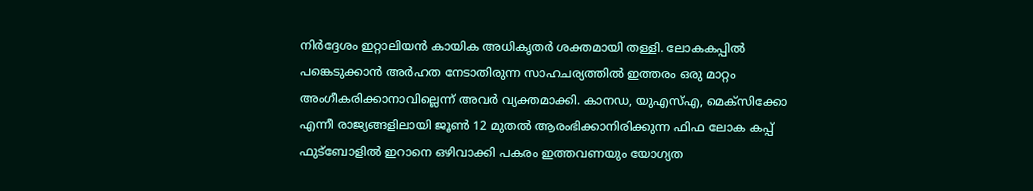നിർദ്ദേശം ഇറ്റാലിയൻ കായിക അധികൃതർ ശക്തമായി തള്ളി. ലോകകപ്പിൽ പങ്കെടുക്കാൻ അർഹത നേടാതിരുന്ന സാഹചര്യത്തിൽ ഇത്തരം ഒരു മാറ്റം അംഗീകരിക്കാനാവില്ലെന്ന് അവർ വ്യക്തമാക്കി. കാനഡ, യുഎസ്എ, മെക്സിക്കോ എന്നീ രാജ്യങ്ങളിലായി ജൂൺ 12 മുതൽ ആരംഭിക്കാനിരിക്കുന്ന ഫിഫ ലോക കപ്പ് ഫുട്ബോളിൽ ഇറാനെ ഒഴിവാക്കി പകരം ഇത്തവണയും യോഗ്യത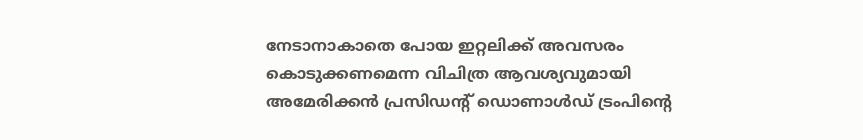നേടാനാകാതെ പോയ ഇറ്റലിക്ക് അവസരം കൊടുക്കണമെന്ന വിചിത്ര ആവശ്യവുമായി അമേരിക്കൻ പ്രസിഡന്റ് ഡൊണാൾഡ് ട്രംപിന്റെ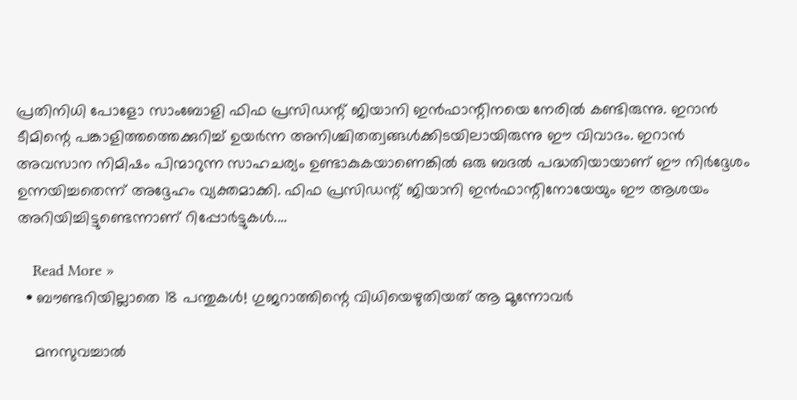പ്രതിനിധി പോളോ സാംബോളി ഫിഫ പ്രസിഡന്റ് ജിയാനി ഇൻഫാന്റിനയെ നേരിൽ കണ്ടിരുന്നു. ഇറാൻ ടീമിന്റെ പങ്കാളിത്തത്തെക്കുറിച്ച് ഉയർന്ന അനിശ്ചിതത്വങ്ങൾക്കിടയിലായിരുന്നു ഈ വിവാദം. ഇറാൻ അവസാന നിമിഷം പിന്മാറുന്ന സാഹചര്യം ഉണ്ടാകുകയാണെങ്കിൽ ഒരു ബദൽ പദ്ധതിയായാണ് ഈ നിർദ്ദേശം ഉന്നയിച്ചതെന്ന് അദ്ദേഹം വ്യക്തമാക്കി. ഫിഫ പ്രസിഡന്റ് ജിയാനി ഇൻഫാന്റിനോയേയും ഈ ആശയം അറിയിച്ചിട്ടുണ്ടെന്നാണ് റിപ്പോർട്ടുകൾ.…

    Read More »
  • ബൗണ്ടറിയില്ലാതെ 18 പന്തുകള്‍! ഗുജറാത്തിന്റെ വിധിയെഴുതിയത് ആ മൂന്നോവര്‍

    മനസുവച്ചാല്‍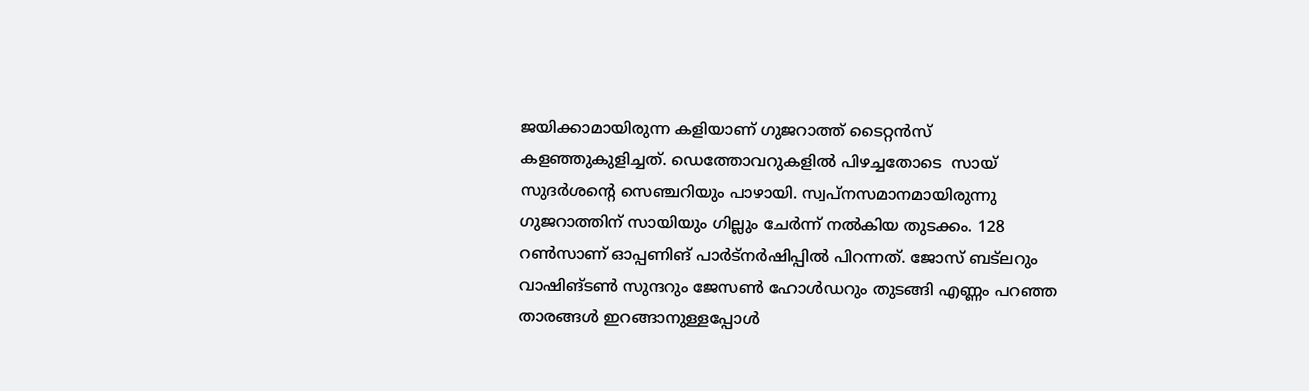ജയിക്കാമായിരുന്ന കളിയാണ് ഗുജറാത്ത് ടൈറ്റന്‍സ് കളഞ്ഞുകുളിച്ചത്. ഡെത്തോവറുകളില്‍ പിഴച്ചതോടെ  സായ് സുദര്‍ശന്റെ സെഞ്ചറിയും പാഴായി. സ്വപ്നസമാനമായിരുന്നു ഗുജറാത്തിന് സായിയും ഗില്ലും ചേര്‍ന്ന് നല്‍കിയ തുടക്കം. 128 റണ്‍സാണ് ഓപ്പണിങ് പാര്‍ട്നര്‍ഷിപ്പില്‍ പിറന്നത്. ജോസ് ബട്ലറും വാഷിങ്ടണ്‍ സുന്ദറും ജേസണ്‍ ഹോള്‍ഡറും തുടങ്ങി എണ്ണം പറഞ്ഞ താരങ്ങള്‍ ഇറങ്ങാനുള്ളപ്പോള്‍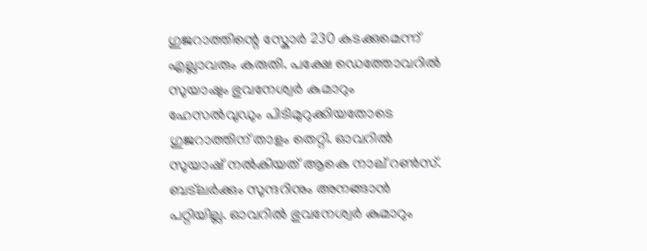ഗുജറാത്തിന്റെ സ്കോര്‍ 230 കടക്കുമെന്ന് എല്ലാവരും കരുതി. പക്ഷേ ഡെത്തോവറില്‍ സുയാഷും ഭുവനേശ്വര്‍ കുമാറും ഹേസല്‍വുഡും പിടിമുറുക്കിയതോടെ ഗുജറാത്തിന് താളം തെറ്റി. ഓവറില്‍ സുയാഷ് നല്‍കിയത് ആകെ നാല് റണ്‍സ്. ബട്ലര്‍ക്കും സുന്ദറിനും അനങ്ങാന്‍ പറ്റിയില്ല. ഓവറില്‍ ഭുവനേശ്വര്‍ കുമാറും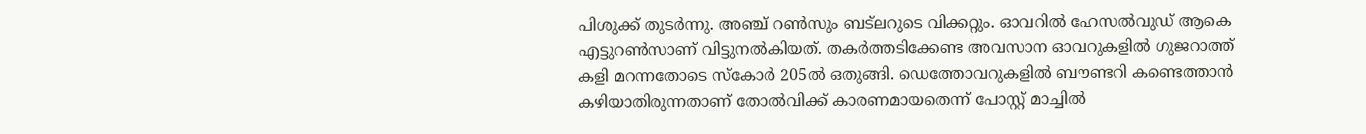പിശുക്ക് തുടര്‍ന്നു. അഞ്ച് റണ്‍സും ബട്ലറുടെ വിക്കറ്റും. ഓവറില്‍ ഹേസല്‍വുഡ് ആകെ എട്ടുറണ്‍സാണ് വിട്ടുനല്‍കിയത്. തകര്‍ത്തടിക്കേണ്ട അവസാന ഓവറുകളില്‍ ഗുജറാത്ത് കളി മറന്നതോടെ സ്കോര്‍ 205ല്‍ ഒതുങ്ങി. ഡെത്തോവറുകളില്‍ ബൗണ്ടറി കണ്ടെത്താന്‍ കഴിയാതിരുന്നതാണ് തോല്‍വിക്ക് കാരണമായതെന്ന് പോസ്റ്റ് മാച്ചില്‍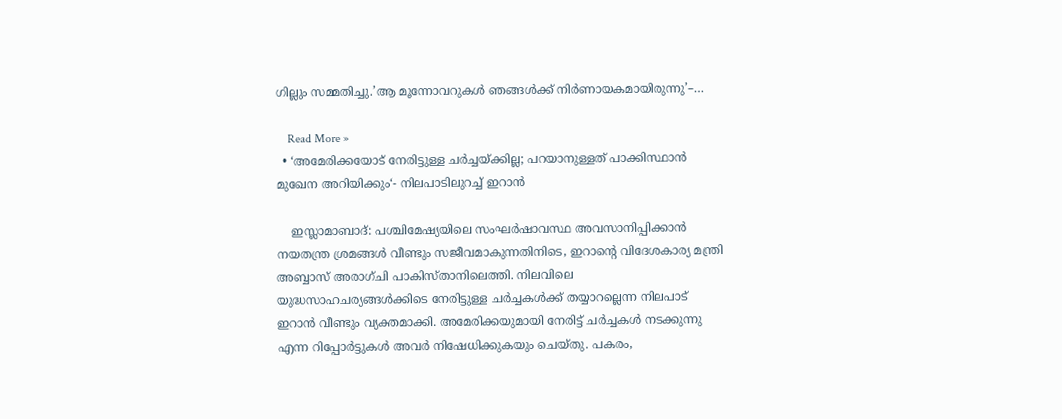ഗില്ലും സമ്മതിച്ചു.’ആ മൂന്നോവറുകള്‍ ഞങ്ങള്‍ക്ക് നിര്‍ണായകമായിരുന്നു’–…

    Read More »
  • ‘അമേരിക്കയോട് നേരിട്ടുള്ള ചർച്ചയ്ക്കില്ല; പറയാനുള്ളത് പാക്കിസ്ഥാൻ മുഖേന അറിയിക്കും‘- നിലപാടിലുറച്ച് ഇറാൻ

    ഇസ്ലാമാബാദ്: പശ്ചിമേഷ്യയിലെ സംഘർഷാവസ്ഥ അവസാനിപ്പിക്കാൻ നയതന്ത്ര ശ്രമങ്ങൾ വീണ്ടും സജീവമാകുന്നതിനിടെ, ഇറാന്റെ വിദേശകാര്യ മന്ത്രി അബ്ബാസ് അരാഗ്ചി പാകിസ്താനിലെത്തി. നിലവിലെ യുദ്ധസാഹചര്യങ്ങൾക്കിടെ നേരിട്ടുള്ള ചർച്ചകൾക്ക് തയ്യാറല്ലെന്ന നിലപാട് ഇറാൻ വീണ്ടും വ്യക്തമാക്കി. അമേരിക്കയുമായി നേരിട്ട് ചർച്ചകൾ നടക്കുന്നു എന്ന റിപ്പോർട്ടുകൾ അവർ നിഷേധിക്കുകയും ചെയ്തു. പകരം,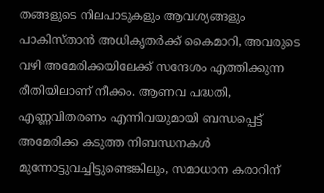തങ്ങളുടെ നിലപാടുകളും ആവശ്യങ്ങളും പാകിസ്താൻ അധികൃതർക്ക് കൈമാറി, അവരുടെ വഴി അമേരിക്കയിലേക്ക് സന്ദേശം എത്തിക്കുന്ന രീതിയിലാണ് നീക്കം. ആണവ പദ്ധതി, എണ്ണവിതരണം എന്നിവയുമായി ബന്ധപ്പെട്ട് അമേരിക്ക കടുത്ത നിബന്ധനകൾ മുന്നോട്ടുവച്ചിട്ടുണ്ടെങ്കിലും, സമാധാന കരാറിന്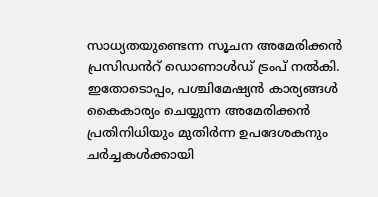സാധ്യതയുണ്ടെന്ന സൂചന അമേരിക്കൻ പ്രസിഡൻറ് ഡൊണാൾഡ് ട്രംപ് നൽകി. ഇതോടൊപ്പം, പശ്ചിമേഷ്യൻ കാര്യങ്ങൾ കൈകാര്യം ചെയ്യുന്ന അമേരിക്കൻ പ്രതിനിധിയും മുതിർന്ന ഉപദേശകനും ചർച്ചകൾക്കായി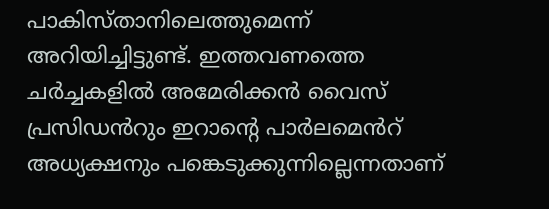പാകിസ്താനിലെത്തുമെന്ന് അറിയിച്ചിട്ടുണ്ട്. ഇത്തവണത്തെ ചർച്ചകളിൽ അമേരിക്കൻ വൈസ് പ്രസിഡൻറും ഇറാന്റെ പാർലമെൻറ് അധ്യക്ഷനും പങ്കെടുക്കുന്നില്ലെന്നതാണ്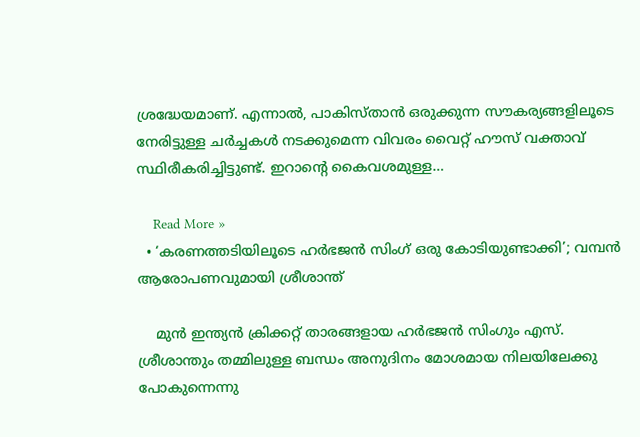ശ്രദ്ധേയമാണ്. എന്നാൽ, പാകിസ്താൻ ഒരുക്കുന്ന സൗകര്യങ്ങളിലൂടെ നേരിട്ടുള്ള ചർച്ചകൾ നടക്കുമെന്ന വിവരം വൈറ്റ് ഹൗസ് വക്താവ് സ്ഥിരീകരിച്ചിട്ടുണ്ട്. ഇറാന്റെ കൈവശമുള്ള…

    Read More »
  • ‘കരണത്തടിയിലൂടെ ഹര്‍ഭജന്‍ സിംഗ് ഒരു കോടിയുണ്ടാക്കി’; വമ്പന്‍ ആരോപണവുമായി ശ്രീശാന്ത്

    മുന്‍ ഇന്ത്യന്‍ ക്രിക്കറ്റ് താരങ്ങളായ ഹര്‍ഭജന്‍ സിംഗും എസ്. ശ്രീശാന്തും തമ്മിലുള്ള ബന്ധം അനുദിനം മോശമായ നിലയിലേക്കു പോകുന്നെന്നു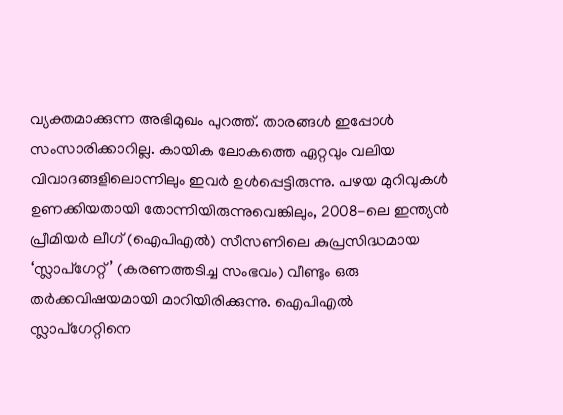വ്യക്തമാക്കുന്ന അഭിമുഖം പുറത്ത്. താരങ്ങള്‍ ഇപ്പോള്‍ സംസാരിക്കാറില്ല. കായിക ലോകത്തെ ഏറ്റവും വലിയ വിവാദങ്ങളിലൊന്നിലും ഇവര്‍ ഉള്‍പ്പെട്ടിരുന്നു. പഴയ മുറിവുകള്‍ ഉണക്കിയതായി തോന്നിയിരുന്നുവെങ്കിലും, 2008-ലെ ഇന്ത്യന്‍ പ്രീമിയര്‍ ലീഗ് (ഐപിഎല്‍) സീസണിലെ കുപ്രസിദ്ധമായ ‘സ്ലാപ്ഗേറ്റ്’ (കരണത്തടിച്ച സംഭവം) വീണ്ടും ഒരു തര്‍ക്കവിഷയമായി മാറിയിരിക്കുന്നു. ഐപിഎല്‍ സ്ലാപ്ഗേറ്റിനെ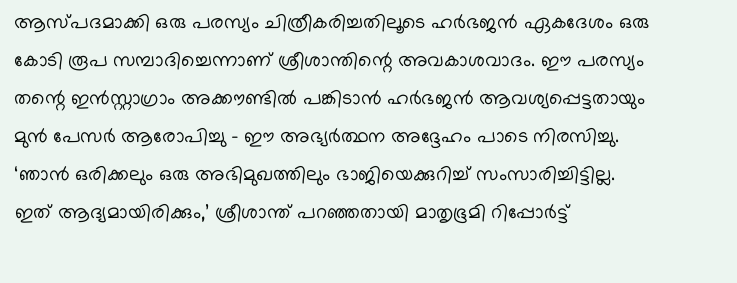ആസ്പദമാക്കി ഒരു പരസ്യം ചിത്രീകരിച്ചതിലൂടെ ഹര്‍ഭജന്‍ ഏകദേശം ഒരു കോടി രൂപ സമ്പാദിച്ചെന്നാണ് ശ്രീശാന്തിന്റെ അവകാശവാദം. ഈ പരസ്യം തന്റെ ഇന്‍സ്റ്റാഗ്രാം അക്കൗണ്ടില്‍ പങ്കിടാന്‍ ഹര്‍ഭജന്‍ ആവശ്യപ്പെട്ടതായും മുന്‍ പേസര്‍ ആരോപിച്ചു – ഈ അഭ്യര്‍ത്ഥന അദ്ദേഹം പാടെ നിരസിച്ചു. ‘ഞാന്‍ ഒരിക്കലും ഒരു അഭിമുഖത്തിലും ഭാജിയെക്കുറിച്ച് സംസാരിച്ചിട്ടില്ല. ഇത് ആദ്യമായിരിക്കും,’ ശ്രീശാന്ത് പറഞ്ഞതായി മാതൃഭൂമി റിപ്പോര്‍ട്ട്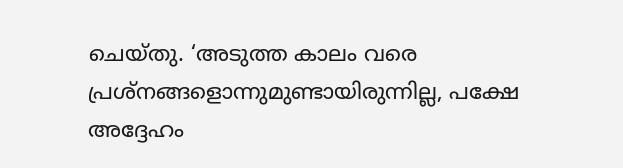ചെയ്തു. ‘അടുത്ത കാലം വരെ പ്രശ്‌നങ്ങളൊന്നുമുണ്ടായിരുന്നില്ല, പക്ഷേ അദ്ദേഹം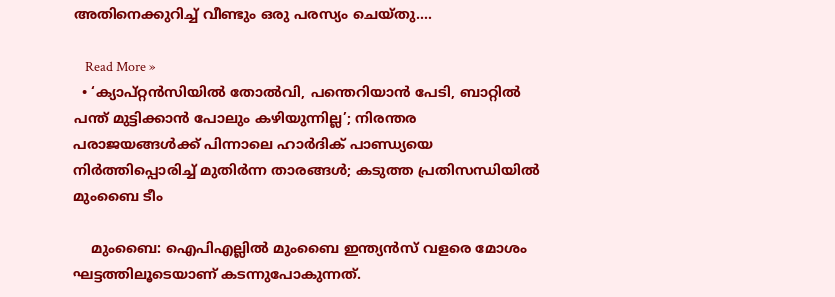അതിനെക്കുറിച്ച് വീണ്ടും ഒരു പരസ്യം ചെയ്തു.…

    Read More »
  • ‘ക്യാപ്റ്റന്‍സിയില്‍ തോല്‍വി, പന്തെറിയാന്‍ പേടി, ബാറ്റില്‍ പന്ത് മുട്ടിക്കാന്‍ പോലും കഴിയുന്നില്ല’; നിരന്തര പരാജയങ്ങള്‍ക്ക് പിന്നാലെ ഹാര്‍ദിക് പാണ്ഡ്യയെ നിര്‍ത്തിപ്പൊരിച്ച് മുതിര്‍ന്ന താരങ്ങള്‍; കടുത്ത പ്രതിസന്ധിയില്‍ മുംബൈ ടീം

    മുംബൈ: ഐപിഎല്ലില്‍ മുംബൈ ഇന്ത്യന്‍സ് വളരെ മോശം ഘട്ടത്തിലൂടെയാണ് കടന്നുപോകുന്നത്.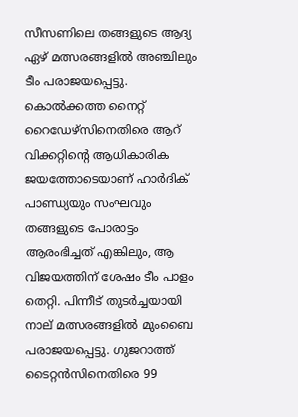സീസണിലെ തങ്ങളുടെ ആദ്യ ഏഴ് മത്സരങ്ങളില്‍ അഞ്ചിലും ടീം പരാജയപ്പെട്ടു. കൊല്‍ക്കത്ത നൈറ്റ് റൈഡേഴ്‌സിനെതിരെ ആറ് വിക്കറ്റിന്റെ ആധികാരിക ജയത്തോടെയാണ് ഹാര്‍ദിക് പാണ്ഡ്യയും സംഘവും തങ്ങളുടെ പോരാട്ടം ആരംഭിച്ചത് എങ്കിലും, ആ വിജയത്തിന് ശേഷം ടീം പാളം തെറ്റി. പിന്നീട് തുടര്‍ച്ചയായി നാല് മത്സരങ്ങളില്‍ മുംബൈ പരാജയപ്പെട്ടു. ഗുജറാത്ത് ടൈറ്റന്‍സിനെതിരെ 99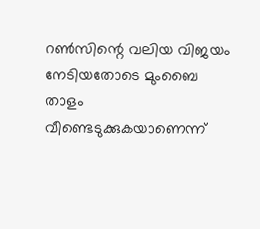റണ്‍സിന്റെ വലിയ വിജയം നേടിയതോടെ മുംബൈ താളം വീണ്ടെടുക്കുകയാണെന്ന്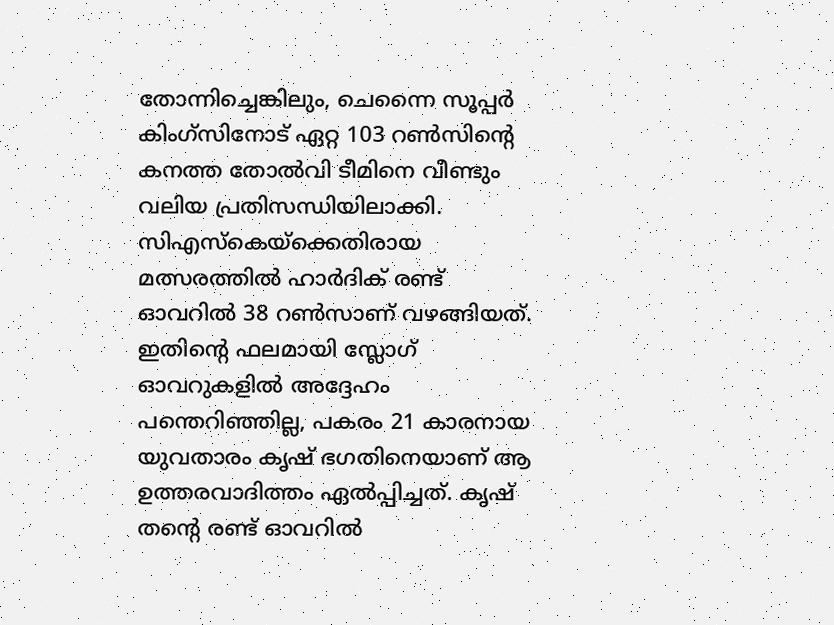തോന്നിച്ചെങ്കിലും, ചെന്നൈ സൂപ്പര്‍ കിംഗ്‌സിനോട് ഏറ്റ 103 റണ്‍സിന്റെ കനത്ത തോല്‍വി ടീമിനെ വീണ്ടും വലിയ പ്രതിസന്ധിയിലാക്കി. സിഎസ്‌കെയ്ക്കെതിരായ മത്സരത്തില്‍ ഹാര്‍ദിക് രണ്ട് ഓവറില്‍ 38 റണ്‍സാണ് വഴങ്ങിയത്. ഇതിന്റെ ഫലമായി സ്ലോഗ് ഓവറുകളില്‍ അദ്ദേഹം പന്തെറിഞ്ഞില്ല, പകരം 21 കാരനായ യുവതാരം കൃഷ് ഭഗതിനെയാണ് ആ ഉത്തരവാദിത്തം ഏല്‍പ്പിച്ചത്. കൃഷ് തന്റെ രണ്ട് ഓവറില്‍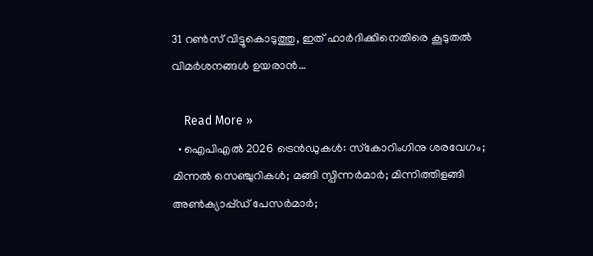31 റണ്‍സ് വിട്ടുകൊടുത്തു, ഇത് ഹാര്‍ദിക്കിനെതിരെ കൂടുതല്‍ വിമര്‍ശനങ്ങള്‍ ഉയരാന്‍…

    Read More »
  • ഐപിഎല്‍ 2026 ട്രെന്‍ഡുകള്‍: സ്‌കോറിംഗിനു ശരവേഗം; മിന്നല്‍ സെഞ്ചുറികള്‍; മങ്ങി സ്പിന്നര്‍മാര്‍; മിന്നിത്തിളങ്ങി അണ്‍ക്യാപ്പ്ഡ് പേസര്‍മാര്‍;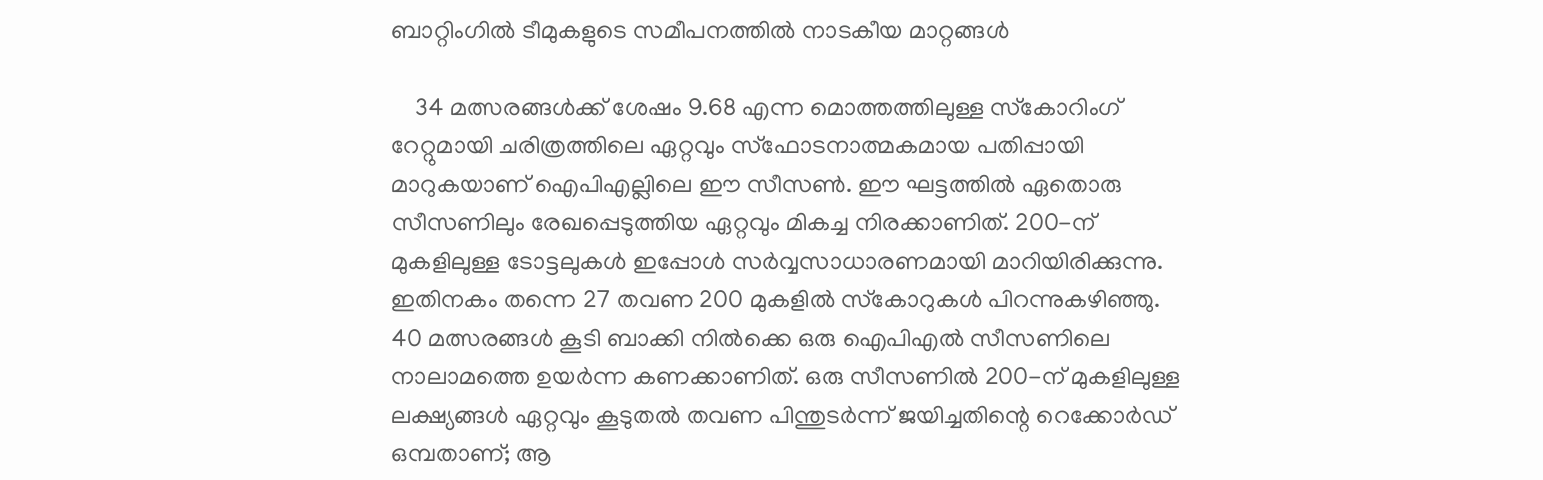ബാറ്റിംഗില്‍ ടീമുകളുടെ സമീപനത്തില്‍ നാടകീയ മാറ്റങ്ങള്‍

    34 മത്സരങ്ങള്‍ക്ക് ശേഷം 9.68 എന്ന മൊത്തത്തിലുള്ള സ്‌കോറിംഗ് റേറ്റുമായി ചരിത്രത്തിലെ ഏറ്റവും സ്‌ഫോടനാത്മകമായ പതിപ്പായി മാറുകയാണ് ഐപിഎല്ലിലെ ഈ സീസണ്‍. ഈ ഘട്ടത്തില്‍ ഏതൊരു സീസണിലും രേഖപ്പെടുത്തിയ ഏറ്റവും മികച്ച നിരക്കാണിത്. 200-ന് മുകളിലുള്ള ടോട്ടലുകള്‍ ഇപ്പോള്‍ സര്‍വ്വസാധാരണമായി മാറിയിരിക്കുന്നു. ഇതിനകം തന്നെ 27 തവണ 200 മുകളില്‍ സ്‌കോറുകള്‍ പിറന്നുകഴിഞ്ഞു. 40 മത്സരങ്ങള്‍ കൂടി ബാക്കി നില്‍ക്കെ ഒരു ഐപിഎല്‍ സീസണിലെ നാലാമത്തെ ഉയര്‍ന്ന കണക്കാണിത്. ഒരു സീസണില്‍ 200-ന് മുകളിലുള്ള ലക്ഷ്യങ്ങള്‍ ഏറ്റവും കൂടുതല്‍ തവണ പിന്തുടര്‍ന്ന് ജയിച്ചതിന്റെ റെക്കോര്‍ഡ് ഒമ്പതാണ്; ആ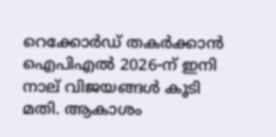റെക്കോര്‍ഡ് തകര്‍ക്കാന്‍ ഐപിഎല്‍ 2026-ന് ഇനി നാല് വിജയങ്ങള്‍ കൂടി മതി. ആകാശം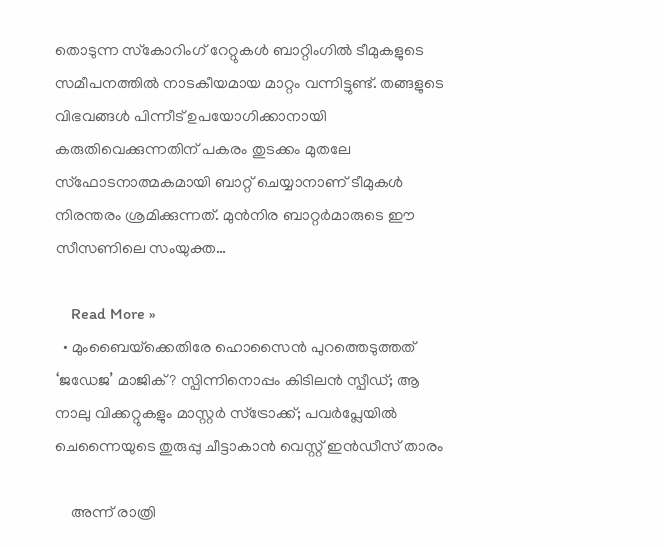തൊടുന്ന സ്‌കോറിംഗ് റേറ്റുകള്‍ ബാറ്റിംഗില്‍ ടീമുകളുടെ സമീപനത്തില്‍ നാടകീയമായ മാറ്റം വന്നിട്ടുണ്ട്. തങ്ങളുടെ വിഭവങ്ങള്‍ പിന്നീട് ഉപയോഗിക്കാനായി കരുതിവെക്കുന്നതിന് പകരം തുടക്കം മുതലേ സ്‌ഫോടനാത്മകമായി ബാറ്റ് ചെയ്യാനാണ് ടീമുകള്‍ നിരന്തരം ശ്രമിക്കുന്നത്. മുന്‍നിര ബാറ്റര്‍മാരുടെ ഈ സീസണിലെ സംയുക്ത…

    Read More »
  • മുംബൈയ്‌ക്കെതിരേ ഹൊസൈന്‍ പുറത്തെടുത്തത് ‘ജഡേജ’ മാജിക്? സ്പിന്നിനൊപ്പം കിടിലന്‍ സ്പീഡ്; ആ നാലു വിക്കറ്റുകളും മാസ്റ്റര്‍ സ്‌ട്രോക്ക്; പവര്‍പ്ലേയില്‍ ചെന്നൈയുടെ തുരുപ്പു ചീട്ടാകാന്‍ വെസ്റ്റ് ഇന്‍ഡീസ് താരം

    അന്ന് രാത്രി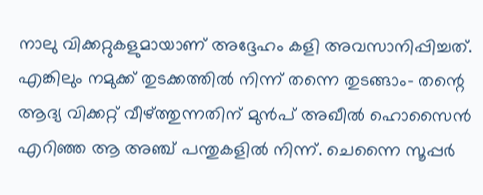നാലു വിക്കറ്റുകളുമായാണ് അദ്ദേഹം കളി അവസാനിപ്പിച്ചത്. എങ്കിലും നമുക്ക് തുടക്കത്തില്‍ നിന്ന് തന്നെ തുടങ്ങാം- തന്റെ ആദ്യ വിക്കറ്റ് വീഴ്ത്തുന്നതിന് മുന്‍പ് അഖീല്‍ ഹൊസൈന്‍ എറിഞ്ഞ ആ അഞ്ച് പന്തുകളില്‍ നിന്ന്. ചെന്നൈ സൂപ്പര്‍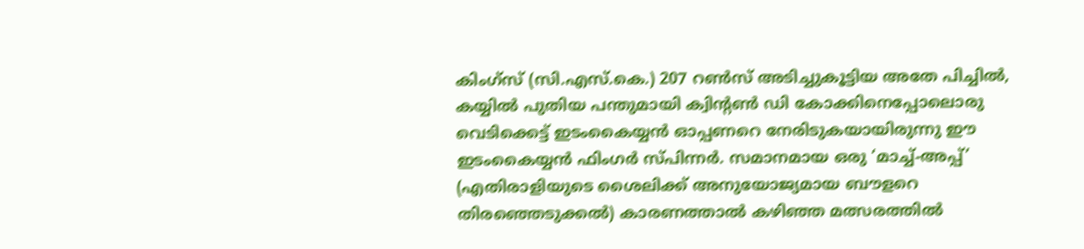കിംഗ്‌സ് (സി.എസ്.കെ.) 207 റണ്‍സ് അടിച്ചുകൂട്ടിയ അതേ പിച്ചില്‍, കയ്യില്‍ പുതിയ പന്തുമായി ക്വിന്റണ്‍ ഡി കോക്കിനെപ്പോലൊരു വെടിക്കെട്ട് ഇടംകൈയ്യന്‍ ഓപ്പണറെ നേരിടുകയായിരുന്നു ഈ ഇടംകൈയ്യന്‍ ഫിംഗര്‍ സ്പിന്നര്‍. സമാനമായ ഒരു ‘മാച്ച്-അപ്പ്’ (എതിരാളിയുടെ ശൈലിക്ക് അനുയോജ്യമായ ബൗളറെ തിരഞ്ഞെടുക്കല്‍) കാരണത്താല്‍ കഴിഞ്ഞ മത്സരത്തില്‍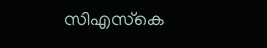സിഎസ്‌കെ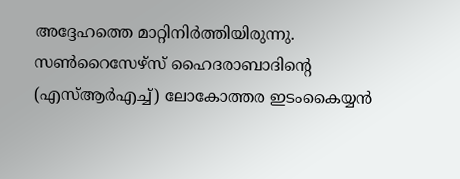അദ്ദേഹത്തെ മാറ്റിനിര്‍ത്തിയിരുന്നു. സണ്‍റൈസേഴ്സ് ഹൈദരാബാദിന്റെ (എസ്ആര്‍എച്ച്) ലോകോത്തര ഇടംകൈയ്യന്‍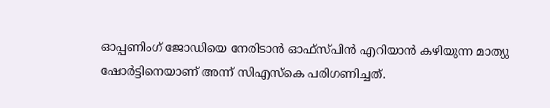ഓപ്പണിംഗ് ജോഡിയെ നേരിടാന്‍ ഓഫ്സ്പിന്‍ എറിയാന്‍ കഴിയുന്ന മാത്യു ഷോര്‍ട്ടിനെയാണ് അന്ന് സിഎസ്‌കെ പരിഗണിച്ചത്.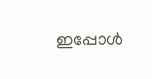ഇപ്പോള്‍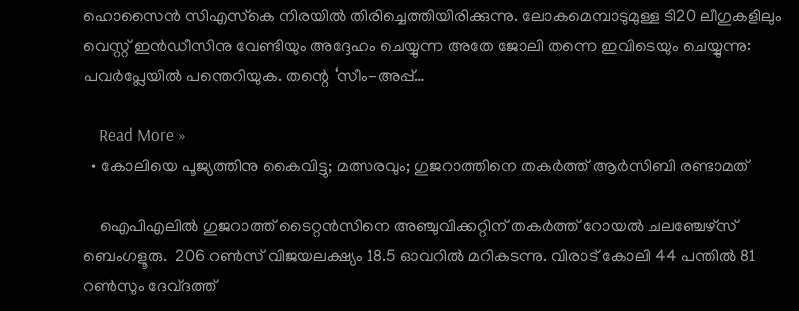ഹൊസൈന്‍ സിഎസ്‌കെ നിരയില്‍ തിരിച്ചെത്തിയിരിക്കുന്നു. ലോകമെമ്പാടുമുള്ള ടി20 ലീഗുകളിലും വെസ്റ്റ് ഇന്‍ഡീസിനു വേണ്ടിയും അദ്ദേഹം ചെയ്യുന്ന അതേ ജോലി തന്നെ ഇവിടെയും ചെയ്യുന്നു: പവര്‍പ്ലേയില്‍ പന്തെറിയുക. തന്റെ ‘സീം-അപ്പ്…

    Read More »
  • കോലിയെ പൂജ്യത്തിനു കൈവിട്ടു; മത്സരവും; ഗുജറാത്തിനെ തകര്‍ത്ത് ആര്‍സിബി രണ്ടാമത്‌

    ഐപിഎലില്‍ ഗുജറാത്ത് ടൈറ്റന്‍സിനെ അഞ്ചുവിക്കറ്റിന് തകര്‍ത്ത് റോയല്‍ ചലഞ്ചേഴ്സ് ബെംഗളൂരു.  206 റണ്‍സ് വിജയലക്ഷ്യം 18.5 ഓവറില്‍ മറികടന്നു. വിരാട് കോലി 44 പന്തില്‍ 81 റണ്‍സും ദേവ്ദത്ത്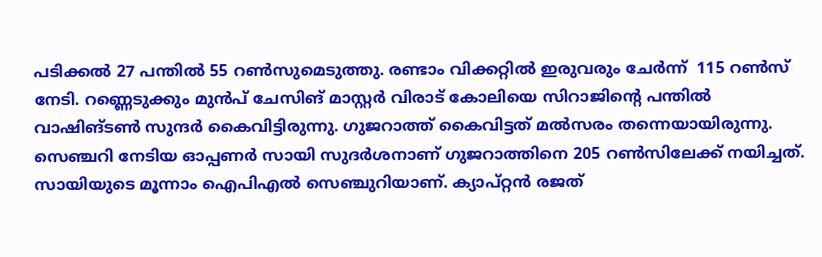പടിക്കല്‍ 27 പന്തില്‍ 55 റണ്‍സുമെടുത്തു. രണ്ടാം വിക്കറ്റില്‍ ഇരുവരും ചേര്‍ന്ന്  115 റണ്‍സ് നേടി. റണ്ണെടുക്കും മുന്‍പ് ചേസിങ് മാസ്റ്റര്‍ വിരാട് കോലിയെ സിറാജിന്റെ പന്തിൽ വാഷിങ്ടണ്‍ സുന്ദര്‍ കൈവിട്ടിരുന്നു. ഗുജറാത്ത് കൈവിട്ടത് മല്‍സരം തന്നെയായിരുന്നു. സെഞ്ചറി നേടിയ ഓപ്പണര്‍ സായി സുദര്‍ശനാണ് ഗുജറാത്തിനെ 205 റണ്‍സിലേക്ക് നയിച്ചത്. സായിയുടെ മൂന്നാം ഐപിഎല്‍ സെഞ്ചുറിയാണ്. ക്യാപ്റ്റൻ രജത്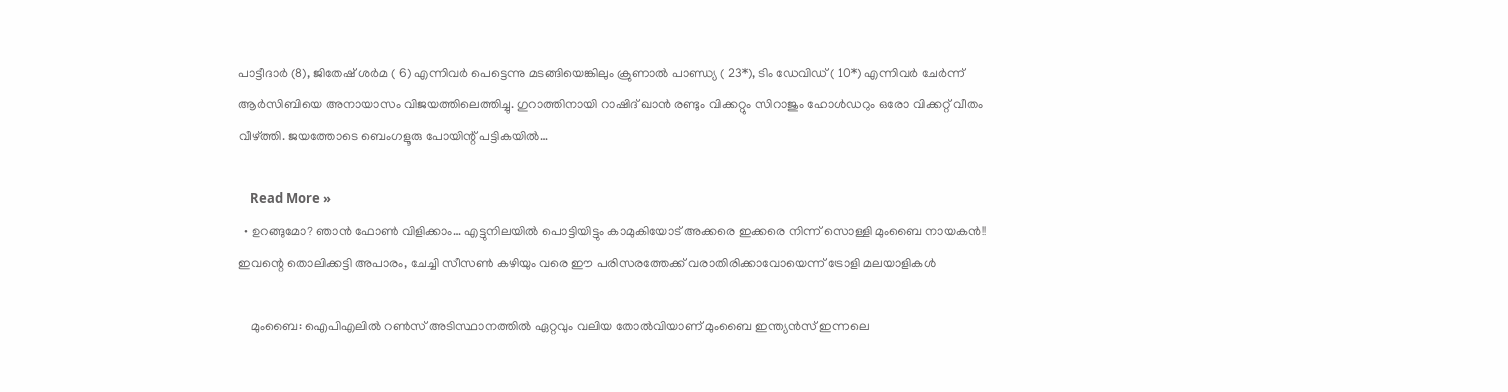പാട്ടീദാർ (8), ജിതേഷ് ശർ‌മ ( 6) എന്നിവർ പെട്ടെന്നു മടങ്ങിയെങ്കിലും ക്രുണാൽ പാണ്ഡ്യ ( 23*), ടിം ഡേവിഡ് ( 10*) എന്നിവർ ചേർന്ന് ആർസിബിയെ അനായാസം വിജയത്തിലെത്തിച്ചു. ഗുറാത്തിനായി റാഷിദ് ഖാന്‍ രണ്ടും വിക്കറ്റും സിറാജും ഹോള്‍ഡറും ഒരോ വിക്കറ്റ് വീതം വീഴ്ത്തി. ജയത്തോടെ ബെംഗളൂരു പോയിന്റ് പട്ടികയിൽ…

    Read More »
  • ഉറങ്ങുമോ? ഞാൻ ഫോൺ വിളിക്കാം… എട്ടുനിലയിൽ പൊട്ടിയിട്ടും കാമുകിയോട് അക്കരെ ഇക്കരെ നിന്ന് സൊള്ളി മുംബൈ നായകൻ!! ഇവന്റെ തൊലിക്കട്ടി അപാരം, ചേച്ചി സീസൺ കഴിയും വരെ ഈ പരിസരത്തേക്ക് വരാതിരിക്കാവോയെന്ന് ട്രോളി മലയാളികൾ

    മുംബൈ: ഐപിഎലിൽ റൺസ് അടിസ്ഥാനത്തിൽ ഏറ്റവും വലിയ തോൽവിയാണ് മുംബൈ ഇന്ത്യൻസ് ഇന്നലെ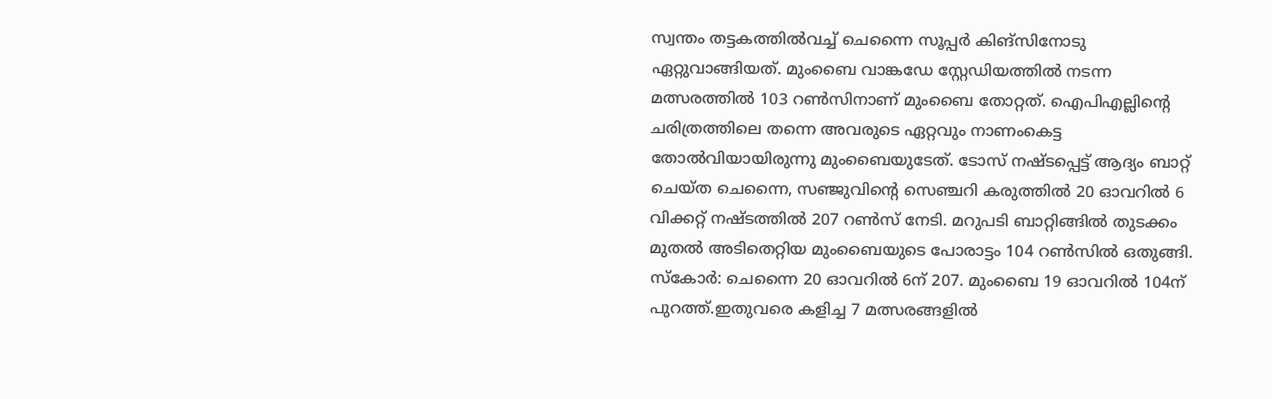സ്വന്തം തട്ടകത്തിൽവച്ച് ചെന്നൈ സൂപ്പർ കിങ്സിനോടു ഏറ്റുവാങ്ങിയത്. മുംബൈ വാങ്കഡേ സ്റ്റേഡിയത്തിൽ നടന്ന മത്സരത്തിൽ 103 റൺസിനാണ് മുംബൈ തോറ്റത്. ഐപിഎല്ലിന്റെ ചരിത്രത്തിലെ തന്നെ അവരുടെ ഏറ്റവും നാണംകെട്ട തോൽവിയായിരുന്നു മുംബൈയുടേത്. ടോസ് നഷ്ടപ്പെട്ട് ആദ്യം ബാറ്റ് ചെയ്ത ചെന്നൈ, സഞ്ജുവിന്റെ സെഞ്ചറി കരുത്തിൽ 20 ഓവറിൽ 6 വിക്കറ്റ് നഷ്ടത്തിൽ 207 റൺസ് നേടി. മറുപടി ബാറ്റിങ്ങിൽ തുടക്കം മുതൽ അടിതെറ്റിയ മുംബൈയുടെ പോരാട്ടം 104 റൺസിൽ ഒതുങ്ങി. സ്കോർ: ചെന്നൈ 20 ഓവറിൽ 6ന് 207. മുംബൈ 19 ഓവറിൽ 104ന് പുറത്ത്.ഇതുവരെ കളിച്ച 7 മത്സരങ്ങളിൽ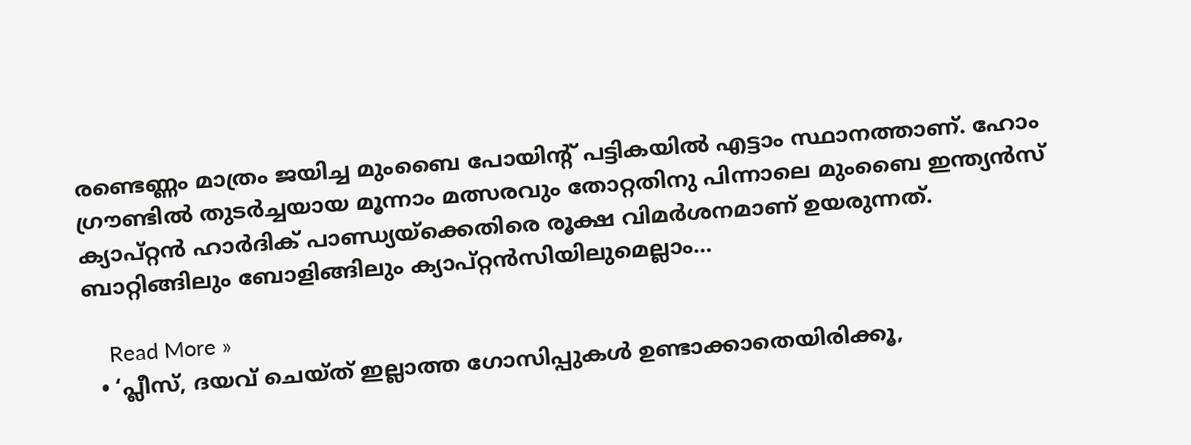രണ്ടെണ്ണം മാത്രം ജയിച്ച മുംബൈ പോയിന്റ് പട്ടികയിൽ എട്ടാം സ്ഥാനത്താണ്. ഹോം ഗ്രൗണ്ടിൽ തുടർച്ചയായ മൂന്നാം മത്സരവും തോറ്റതിനു പിന്നാലെ മുംബൈ ഇന്ത്യൻസ് ക്യാപ്റ്റൻ ഹാർദിക് പാണ്ഡ്യയ്ക്കെതിരെ രൂക്ഷ വിമർശനമാണ് ഉയരുന്നത്. ബാറ്റിങ്ങിലും ബോളിങ്ങിലും ക്യാപ്റ്റൻസിയിലുമെല്ലാം…

    Read More »
  • ‘പ്ലീസ്, ദയവ് ചെയ്ത് ഇല്ലാത്ത ഗോസിപ്പുകള്‍ ഉണ്ടാക്കാതെയിരിക്കൂ,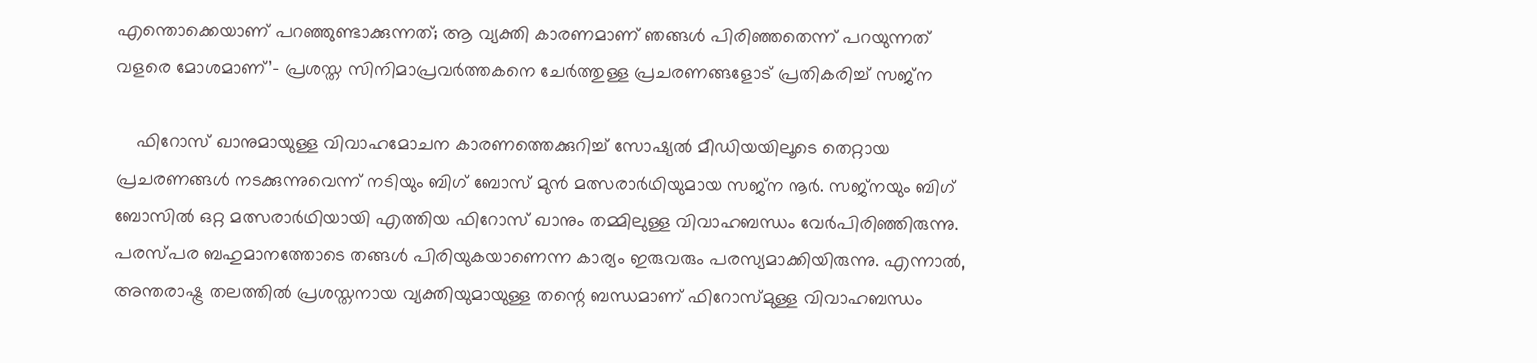എന്തൊക്കെയാണ് പറഞ്ഞുണ്ടാക്കുന്നത്; ആ വ്യക്തി കാരണമാണ് ഞങ്ങള്‍ പിരിഞ്ഞതെന്ന് പറയുന്നത് വളരെ മോശമാണ്’- പ്രശസ്ത സിനിമാപ്രവർത്തകനെ ചേർത്തുള്ള പ്രചരണങ്ങളോട് പ്രതികരിച്ച് സജ്ന

    ഫിറോസ് ഖാനുമായുള്ള വിവാഹമോചന കാരണത്തെക്കുറിച്ച് സോഷ്യല്‍ മീഡിയയിലൂടെ തെറ്റായ പ്രചരണങ്ങള്‍ നടക്കുന്നുവെന്ന് നടിയും ബിഗ് ബോസ് മുന്‍ മത്സരാര്‍ഥിയുമായ സജ്ന നൂര്‍. സജ്നയും ബിഗ് ബോസില്‍ ഒറ്റ മത്സരാര്‍ഥിയായി എത്തിയ ഫിറോസ് ഖാനും തമ്മിലുള്ള വിവാഹബന്ധം വേര്‍പിരിഞ്ഞിരുന്നു. പരസ്പര ബഹുമാനത്തോടെ തങ്ങള്‍ പിരിയുകയാണെന്ന കാര്യം ഇരുവരും പരസ്യമാക്കിയിരുന്നു. എന്നാല്‍, അന്തരാഷ്ട്ര തലത്തിൽ പ്രശസ്തനായ വ്യക്തിയുമായുള്ള തന്റെ ബന്ധമാണ് ഫിറോസ്മുള്ള വിവാഹബന്ധം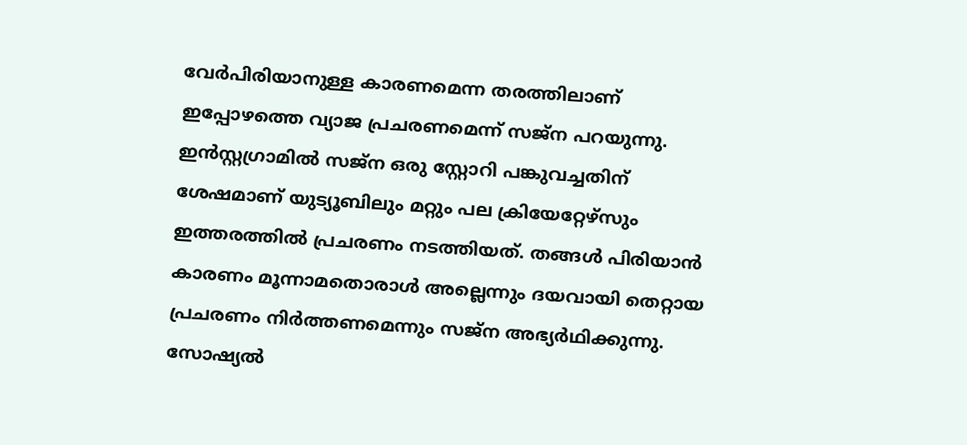വേർപിരിയാനുള്ള കാരണമെന്ന തരത്തിലാണ് ഇപ്പോഴത്തെ വ്യാജ പ്രചരണമെന്ന് സജ്ന പറയുന്നു. ഇന്‍സ്റ്റഗ്രാമില്‍ സജ്ന ഒരു സ്റ്റോറി പങ്കുവച്ചതിന് ശേഷമാണ് യുട്യൂബിലും മറ്റും പല ക്രിയേറ്റേഴ്സും ഇത്തരത്തില്‍ പ്രചരണം നടത്തിയത്. തങ്ങള്‍ പിരിയാന്‍ കാരണം മൂന്നാമതൊരാള്‍ അല്ലെന്നും ദയവായി തെറ്റായ പ്രചരണം നിര്‍ത്തണമെന്നും സജ്ന അഭ്യര്‍ഥിക്കുന്നു. സോഷ്യല്‍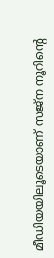മീഡിയയിലൂടെയാണ് സജ്ന നൂറിന്‍റെ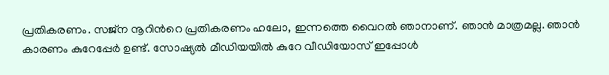പ്രതികരണം. സജ്‍ന നൂറിന്‍റെ പ്രതികരണം ഹലോ, ഇന്നത്തെ വൈറല്‍ ഞാനാണ്. ഞാന്‍ മാത്രമല്ല. ഞാന്‍ കാരണം കുറേപ്പേര്‍ ഉണ്ട്. സോഷ്യല്‍ മീഡിയയില്‍ കുറേ വീഡിയോസ് ഇപ്പോള്‍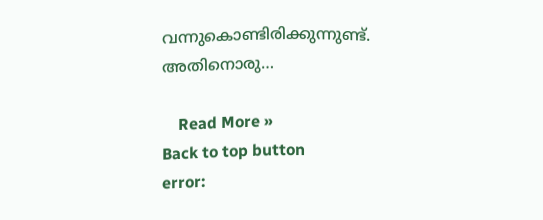വന്നുകൊണ്ടിരിക്കുന്നുണ്ട്. അതിനൊരു…

    Read More »
Back to top button
error: